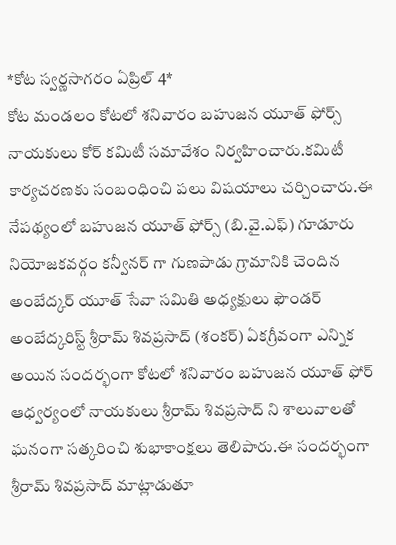*కోట స్వర్ణసాగరం ఏప్రిల్ 4*
కోట మండలం కోటలో శనివారం బహుజన యూత్ ఫోర్స్ నాయకులు కోర్ కమిటీ సమావేశం నిర్వహించారు.కమిటీ కార్యచరణకు సంబంధించి పలు విషయాలు చర్చించారు.ఈ నేపథ్యంలో బహుజన యూత్ ఫోర్స్ (బి.వై.ఎఫ్) గూడూరు నియోజకవర్గం కన్వీనర్ గా గుణపాడు గ్రామానికి చెందిన అంబేద్కర్ యూత్ సేవా సమితి అధ్యక్షులు ఫౌండర్ అంబేద్కరిస్ట్ శ్రీరామ్ శివప్రసాద్ (శంకర్) ఏకగ్రీవంగా ఎన్నిక అయిన సందర్భంగా కోటలో శనివారం బహుజన యూత్ ఫోర్ ఆధ్వర్యంలో నాయకులు శ్రీరామ్ శివప్రసాద్ ని శాలువాలతో ఘనంగా సత్కరించి శుభాకాంక్షలు తెలిపారు.ఈ సందర్భంగా శ్రీరామ్ శివప్రసాద్ మాట్లాడుతూ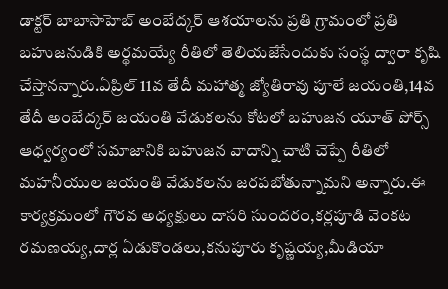డాక్టర్ బాబాసాహెబ్ అంబేద్కర్ ఆశయాలను ప్రతి గ్రామంలో ప్రతి బహుజనుడికి అర్థమయ్యే రీతిలో తెలియజేసేందుకు సంస్థ ద్వారా కృషి చేస్తానన్నారు.ఏప్రిల్ 11వ తేదీ మహాత్మ జ్యోతిరావు పూలే జయంతి,14వ తేదీ అంబేద్కర్ జయంతి వేడుకలను కోటలో బహుజన యూత్ పోర్స్ ఆధ్వర్యంలో సమాజానికి బహుజన వాదాన్ని చాటి చెప్పే రీతిలో మహనీయుల జయంతి వేడుకలను జరపబోతున్నామని అన్నారు.ఈ కార్యక్రమంలో గౌరవ అధ్యక్షులు దాసరి సుందరం,కర్లపూడి వెంకట రమణయ్య,దార్ల ఏడుకొండలు,కనుపూరు కృష్ణయ్య,మీడియా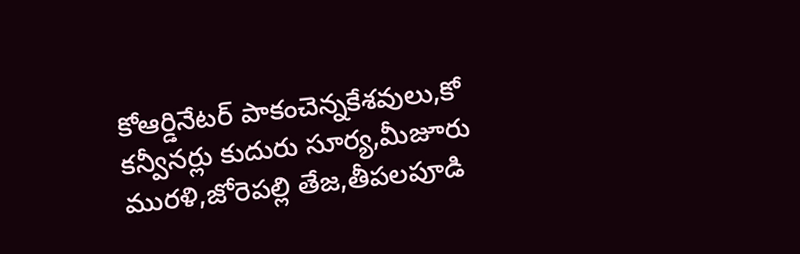కోఆర్డినేటర్ పాకంచెన్నకేశవులు,కో కన్వీనర్లు కుదురు సూర్య,మీజూరు మురళి,జోరెపల్లి తేజ,తీపలపూడి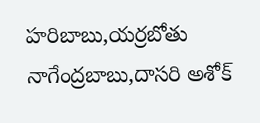హరిబాబు,యర్రబోతు నాగేంద్రబాబు,దాసరి అశోక్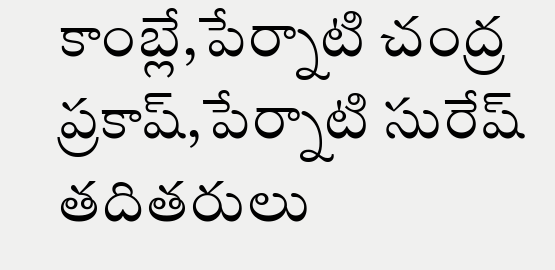కాంబ్లే,పేర్నాటి చంద్ర ప్రకాష్,పేర్నాటి సురేష్ తదితరులు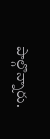పాల్గొన్నారు.